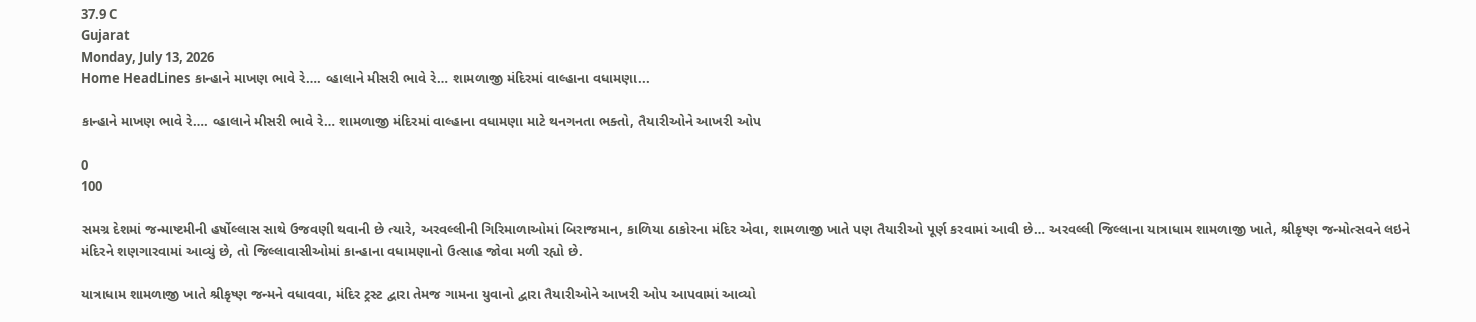37.9 C
Gujarat
Monday, July 13, 2026
Home HeadLines કાન્હાને માખણ ભાવે રે…. વ્હાલાને મીસરી ભાવે રે… શામળાજી મંદિરમાં વાલ્હાના વધામણા...

કાન્હાને માખણ ભાવે રે…. વ્હાલાને મીસરી ભાવે રે… શામળાજી મંદિરમાં વાલ્હાના વધામણા માટે થનગનતા ભક્તો, તૈયારીઓને આખરી ઓપ

0
100

સમગ્ર દેશમાં જન્માષ્ટમીની હર્ષોલ્લાસ સાથે ઉજવણી થવાની છે ત્યારે, અરવલ્લીની ગિરિમાળાઓમાં બિરાજમાન, કાળિયા ઠાકોરના મંદિર એવા, શામળાજી ખાતે પણ તૈયારીઓ પૂર્ણ કરવામાં આવી છે… અરવલ્લી જિલ્લાના યાત્રાધામ શામળાજી ખાતે, શ્રીકૃષ્ણ જન્મોત્સવને લઇને મંદિરને શણગારવામાં આવ્યું છે, તો જિલ્લાવાસીઓમાં કાન્હાના વધામણાનો ઉત્સાહ જોવા મળી રહ્યો છે.

યાત્રાધામ શામળાજી ખાતે શ્રીકૃષ્ણ જન્મને વધાવવા, મંદિર ટ્રસ્ટ દ્વારા તેમજ ગામના યુવાનો દ્વારા તૈયારીઓને આખરી ઓપ આપવામાં આવ્યો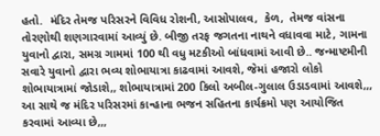હતો.  મંદિર તેમજ પરિસરને વિવિધ રોશની, આસોપાલવ,  કેળ,  તેમજ વાંસના તોરણોથી શણગારવામાં આવ્યું છે. બીજી તરફ જગતના નાથને વધાવવા માટે, ગામના યુવાનો દ્વારા, સમગ્ર ગામમાં 100 થી વધુ મટકીઓ બાંધવામાં આવી છે.. જન્માષ્ટમીની સવારે યુવાનો દ્વારા ભવ્ય શોભાયાત્રા કાઢવામાં આવશે, જેમાં હજારો લોકો શોભાયાત્રામાં જોડાશે,, શોભાયાત્રામાં 200 કિલો અબીલ-ગુલાલ ઉડાડવામાં આવશે,,, આ સાથે જ મંદિર પરિસરમાં કાન્હાના ભજન સહિતના કાર્યક્રમો પણ આયોજિત કરવામાં આવ્યા છે,,,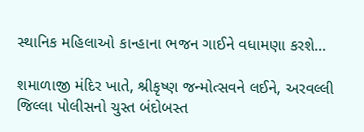સ્થાનિક મહિલાઓ કાન્હાના ભજન ગાઈને વધામણા કરશે…

શમાળાજી મંદિર ખાતે, શ્રીકૃષ્ણ જન્મોત્સવને લઈને, અરવલ્લી જિલ્લા પોલીસનો ચુસ્ત બંદોબસ્ત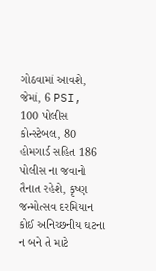ગોઠવામાં આવશે, જેમાં, 6 PSI, 100 પોલીસ કોન્સ્ટેબલ, 80 હોમગાર્ડ સહિત 186 પોલીસ ના જવાનો તૈનાત રહેશે, કૃષ્ણ જન્મોત્સવ દરમિયાન કોઈ અનિચ્છનીય ઘટના ન બને તે માટે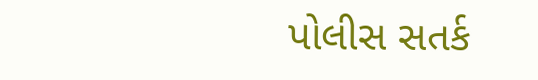પોલીસ સતર્ક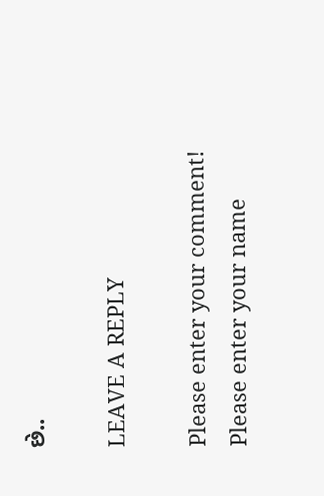છે..

LEAVE A REPLY

Please enter your comment!
Please enter your name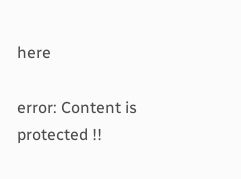here

error: Content is protected !!